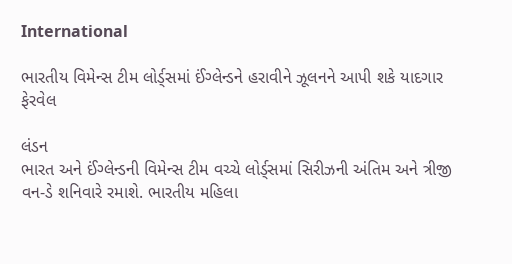International

ભારતીય વિમેન્સ ટીમ લોર્ડ્‌સમાં ઈંગ્લેન્ડને હરાવીને ઝૂલનને આપી શકે યાદગાર ફેરવેલ

લંડન
ભારત અને ઈંગ્લેન્ડની વિમેન્સ ટીમ વચ્ચે લોર્ડ્‌સમાં સિરીઝની અંતિમ અને ત્રીજી વન-ડે શનિવારે રમાશે. ભારતીય મહિલા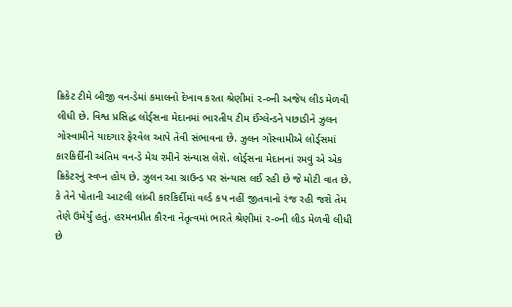ક્રિકેટ ટીમે બીજી વન-ડેમાં કમાલનો દેખાવ કરતા શ્રેણીમાં ૨-૦ની અજેય લીડ મેળવી લીધી છે. વિશ્વ પ્રસિદ્ધ લોર્ડ્‌સના મેદાનમાં ભારતીય ટીમ ઈંગ્લેન્ડને પછાડીને ઝુલન ગોસ્વામીને યાદગાર ફેરવેલ આપે તેવી સંભાવના છે. ઝુલન ગોસ્વામીએ લોર્ડ્‌સમાં કારકિર્દીની અંતિમ વન-ડે મેચ રમીને સંન્યાસ લેશે. લોર્ડ્‌સના મેદાનનાં રમવું એ એક ક્રિકેટરનું સ્વપ્ન હોય છે. ઝુલન આ ગ્રાઉન્ડ પર સંન્યાસ લઈ રહી છે જે મોટી વાત છે. કે તેને પોતાની આટલી લાંબી કારકિર્દીમાં વર્લ્ડ કપ નહીં જીતવાનો રંજ રહી જશે તેમ તેણે ઉમેર્યું હતું. હરમનપ્રીત કૌરના નેતૃત્વમાં ભારતે શ્રેણીમાં ૨-૦ની લીડ મેળવી લીધી છે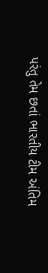પરંતુ તેમ છતાં ભારતીય ટીમ અંતિમ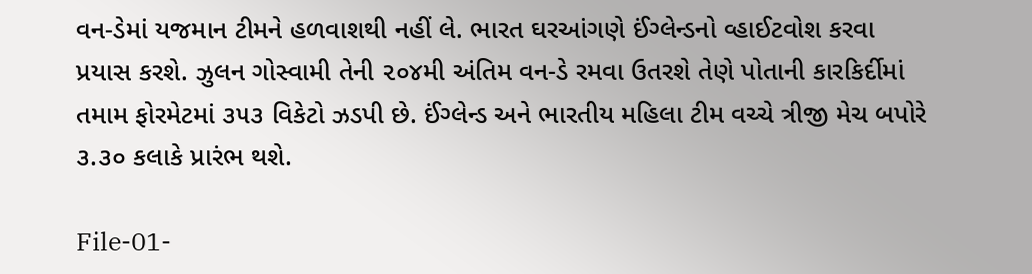વન-ડેમાં યજમાન ટીમને હળવાશથી નહીં લે. ભારત ઘરઆંગણે ઈંગ્લેન્ડનો વ્હાઈટવોશ કરવા પ્રયાસ કરશે. ઝુલન ગોસ્વામી તેની ૨૦૪મી અંતિમ વન-ડે રમવા ઉતરશે તેણે પોતાની કારકિર્દીમાં તમામ ફોરમેટમાં ૩૫૩ વિકેટો ઝડપી છે. ઈંગ્લેન્ડ અને ભારતીય મહિલા ટીમ વચ્ચે ત્રીજી મેચ બપોરે ૩.૩૦ કલાકે પ્રારંભ થશે.

File-01-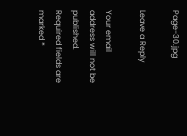Page-30.jpg

Leave a Reply

Your email address will not be published. Required fields are marked *